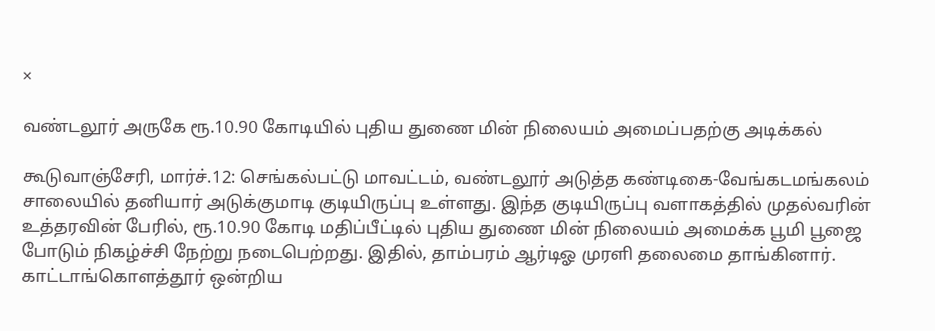×

வண்டலூர் அருகே ரூ.10.90 கோடியில் புதிய துணை மின் நிலையம் அமைப்பதற்கு அடிக்கல்

கூடுவாஞ்சேரி, மார்ச்.12: செங்கல்பட்டு மாவட்டம், வண்டலூர் அடுத்த கண்டிகை-வேங்கடமங்கலம் சாலையில் தனியார் அடுக்குமாடி குடியிருப்பு உள்ளது. இந்த குடியிருப்பு வளாகத்தில் முதல்வரின் உத்தரவின் பேரில், ரூ.10.90 கோடி மதிப்பீட்டில் புதிய துணை மின் நிலையம் அமைக்க பூமி பூஜை போடும் நிகழ்ச்சி நேற்று நடைபெற்றது. இதில், தாம்பரம் ஆர்டிஓ முரளி தலைமை தாங்கினார். காட்டாங்கொளத்தூர் ஒன்றிய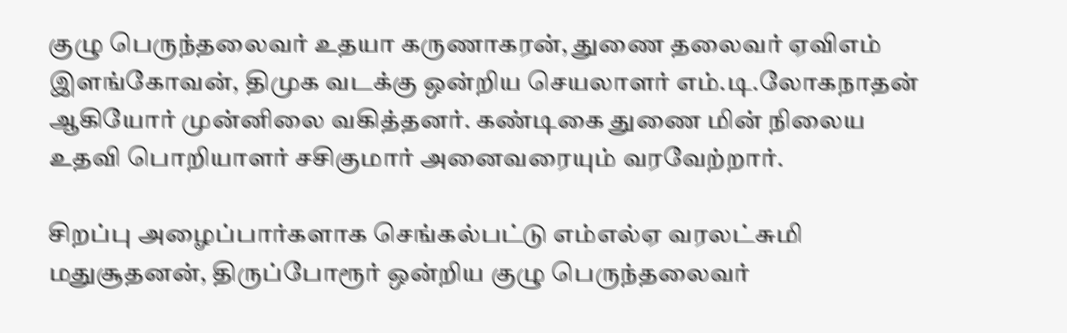குழு பெருந்தலைவர் உதயா கருணாகரன், துணை தலைவர் ஏவிஎம் இளங்கோவன், திமுக வடக்கு ஒன்றிய செயலாளர் எம்.டி.லோகநாதன் ஆகியோர் முன்னிலை வகித்தனர். கண்டிகை துணை மின் நிலைய உதவி பொறியாளர் சசிகுமார் அனைவரையும் வரவேற்றார்.

சிறப்பு அழைப்பார்களாக செங்கல்பட்டு எம்எல்ஏ வரலட்சுமி மதுசூதனன், திருப்போரூர் ஒன்றிய குழு பெருந்தலைவர்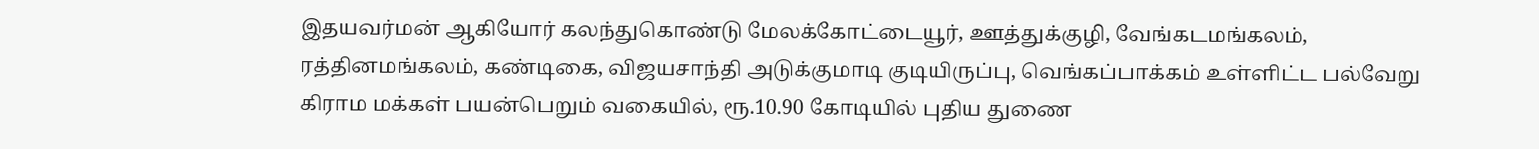இதயவர்மன் ஆகியோர் கலந்துகொண்டு மேலக்கோட்டையூர், ஊத்துக்குழி, வேங்கடமங்கலம், ரத்தினமங்கலம், கண்டிகை, விஜயசாந்தி அடுக்குமாடி குடியிருப்பு, வெங்கப்பாக்கம் உள்ளிட்ட பல்வேறு கிராம மக்கள் பயன்பெறும் வகையில், ரூ.10.90 கோடியில் புதிய துணை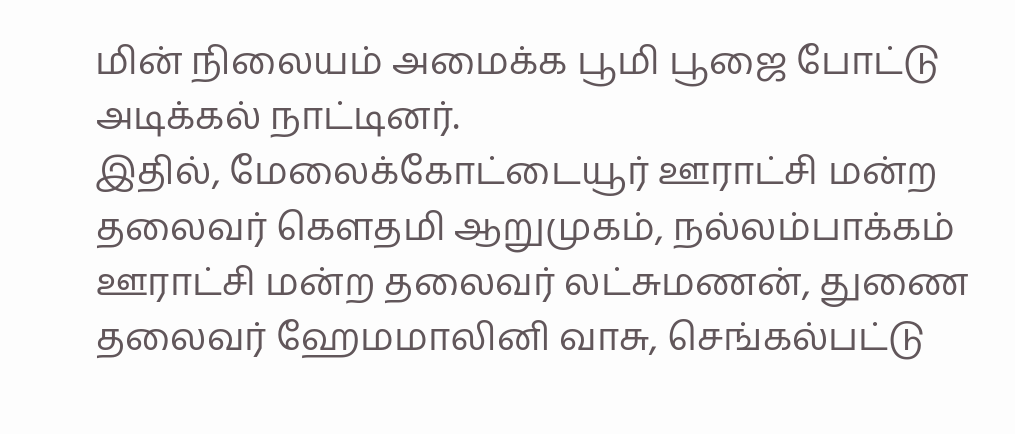மின் நிலையம் அமைக்க பூமி பூஜை போட்டு அடிக்கல் நாட்டினர்.
இதில், மேலைக்கோட்டையூர் ஊராட்சி மன்ற தலைவர் கௌதமி ஆறுமுகம், நல்லம்பாக்கம் ஊராட்சி மன்ற தலைவர் லட்சுமணன், துணை தலைவர் ஹேமமாலினி வாசு, செங்கல்பட்டு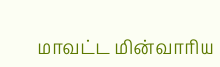மாவட்ட மின்வாரிய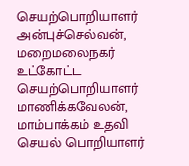செயற்பொறியாளர் அன்புச்செல்வன், மறைமலைநகர் உட்கோட்ட செயற்பொறியாளர் மாணிக்கவேலன், மாம்பாக்கம் உதவி செயல் பொறியாளர்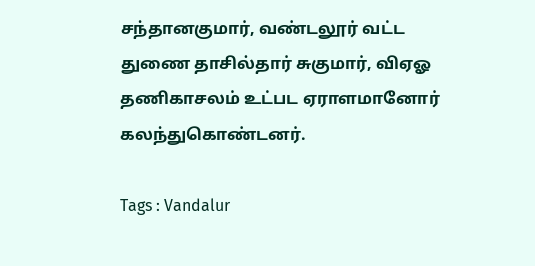சந்தானகுமார், வண்டலூர் வட்ட துணை தாசில்தார் சுகுமார், விஏஓ தணிகாசலம் உட்பட ஏராளமானோர் கலந்துகொண்டனர்.

Tags : Vandalur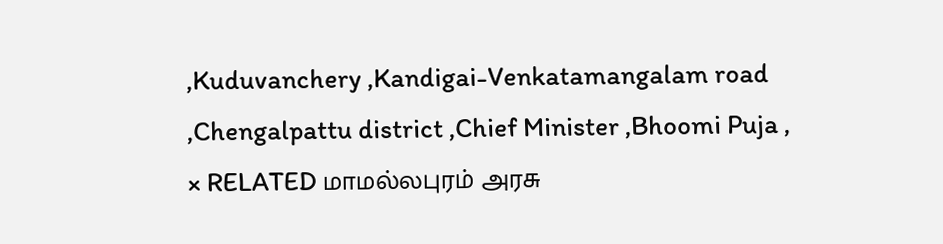,Kuduvanchery ,Kandigai-Venkatamangalam road ,Chengalpattu district ,Chief Minister ,Bhoomi Puja ,
× RELATED மாமல்லபுரம் அரசு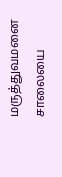மருத்துவமனை சாலையை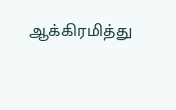ஆக்கிரமித்து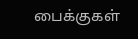பைக்குகள்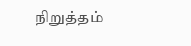நிறுத்தம்